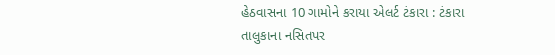હેઠવાસના 10 ગામોને કરાયા એલર્ટ ટંકારા : ટંકારા તાલુકાના નસિતપર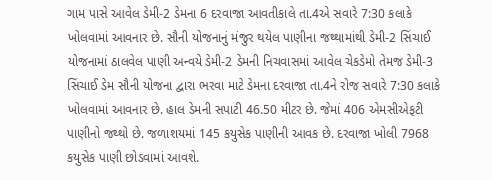ગામ પાસે આવેલ ડેમી-2 ડેમના 6 દરવાજા આવતીકાલે તા.4એ સવારે 7:30 કલાકે ખોલવામાં આવનાર છે. સૌની યોજનાનું મંજુર થયેલ પાણીના જથ્થામાંથી ડેમી-2 સિંચાઈ યોજનામાં ઠાલવેલ પાણી અન્વયે ડેમી-2 ડેમની નિચવાસમાં આવેલ ચેકડેમો તેમજ ડેમી-3 સિંચાઈ ડેમ સૌની યોજના દ્વારા ભરવા માટે ડેમના દરવાજા તા.4ને રોજ સવારે 7:30 કલાકે ખોલવામાં આવનાર છે. હાલ ડેમની સપાટી 46.50 મીટર છે. જેમાં 406 એમસીએફટી પાણીનો જથ્થો છે. જળાશયમાં 145 કયુસેક પાણીની આવક છે. દરવાજા ખોલી 7968 કયુસેક પાણી છોડવામાં આવશે.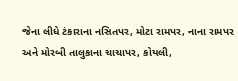જેના લીધે ટંકારાના નસિતપર, મોટા રામપર, નાના રામપર અને મોરબી તાલુકાના ચાચાપર, કોયલી,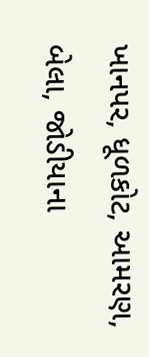ખાનપર, ધૂળકોટ, આમરણ, બેલા, જોડીયાના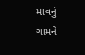માવનું ગામને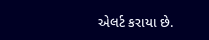એલર્ટ કરાયા છે.